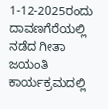1-12-2025ರಂದು ದಾವಣಗೆರೆಯಲ್ಲಿ ನಡೆದ ಗೀತಾ ಜಯಂತಿ ಕಾರ್ಯಕ್ರಮದಲ್ಲಿ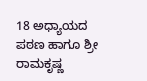18 ಅಧ್ಯಾಯದ ಪಠಣ ಹಾಗೂ ಶ್ರೀ ರಾಮಕೃಷ್ಣ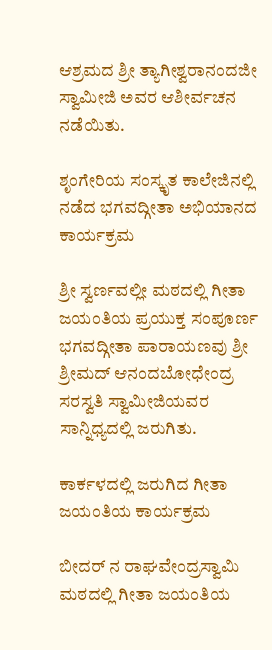ಆಶ್ರಮದ ಶ್ರೀ ತ್ಯಾಗೀಶ್ವರಾನಂದಜೀ ಸ್ವಾಮೀಜಿ ಅವರ ಆಶೀರ್ವಚನ ನಡೆಯಿತು.

ಶೃಂಗೇರಿಯ ಸಂಸ್ಕೃತ ಕಾಲೇಜಿನಲ್ಲಿ ನಡೆದ ಭಗವದ್ಗೀತಾ ಅಭಿಯಾನದ ಕಾರ್ಯಕ್ರಮ

ಶ್ರೀ ಸ್ವರ್ಣವಲ್ಲೀ ಮಠದಲ್ಲಿ ಗೀತಾ ಜಯಂತಿಯ ಪ್ರಯುಕ್ತ ಸಂಪೂರ್ಣ ಭಗವದ್ಗೀತಾ ಪಾರಾಯಣವು ಶ್ರೀ ಶ್ರೀಮದ್ ಆನಂದಬೋಧೇಂದ್ರ ಸರಸ್ವತಿ ಸ್ವಾಮೀಜಿಯವರ ಸಾನ್ನಿಧ್ಯದಲ್ಲಿ ಜರುಗಿತು.

ಕಾರ್ಕಳದಲ್ಲಿ ಜರುಗಿದ ಗೀತಾ ಜಯಂತಿಯ ಕಾರ್ಯಕ್ರಮ

ಬೀದರ್ ನ ರಾಘವೇಂದ್ರಸ್ವಾಮಿ ಮಠದಲ್ಲಿ ಗೀತಾ ಜಯಂತಿಯ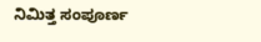ನಿಮಿತ್ತ ಸಂಪೂರ್ಣ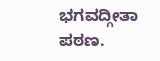ಭಗವದ್ಗೀತಾ ಪಠಣ.